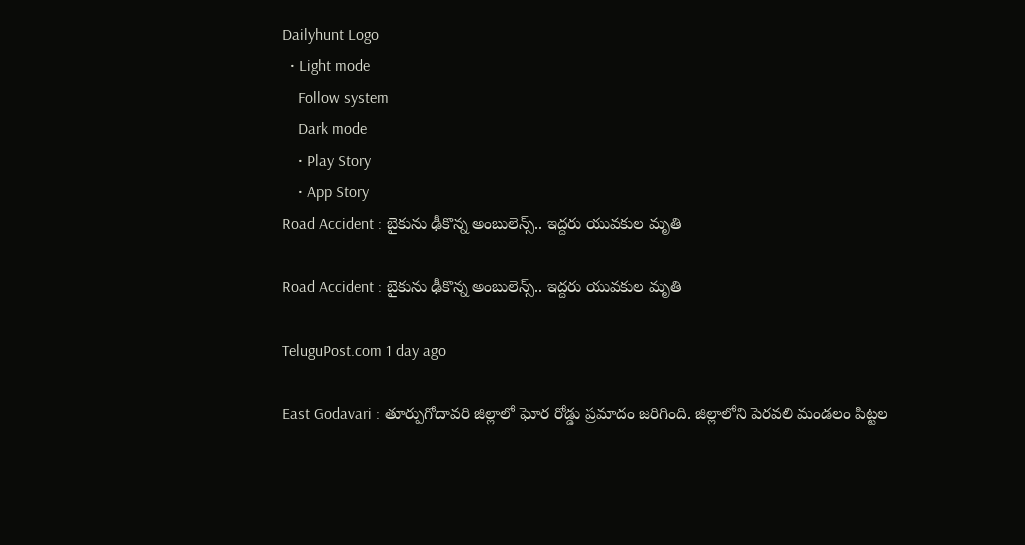Dailyhunt Logo
  • Light mode
    Follow system
    Dark mode
    • Play Story
    • App Story
Road Accident : బైకును ఢీకొన్న అంబులెన్స్.. ఇద్దరు యువకుల మృతి

Road Accident : బైకును ఢీకొన్న అంబులెన్స్.. ఇద్దరు యువకుల మృతి

TeluguPost.com 1 day ago

East Godavari : తూర్పుగోదావరి జిల్లాలో ఘోర రోడ్డు ప్రమాదం జరిగింది. జిల్లాలోని పెరవలి మండలం పిట్టల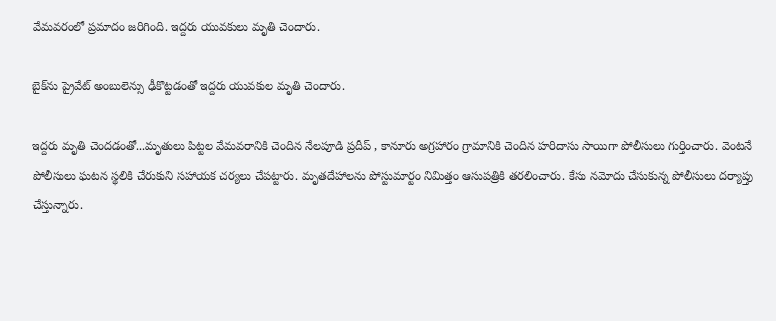వేమవరంలో ప్రమాదం జరిగింది. ఇద్దరు యువకులు మృతి చెందారు.

బైక్‌ను ప్రైవేట్ అంబులెన్సు ఢీకొట్టడంతో ఇద్దరు యువకుల మృతి చెందారు.

ఇద్దరు మృతి చెందడంతో...మృతులు పిట్టల వేమవరానికి చెందిన నేలపూడి ప్రదీప్ , కానూరు అగ్రహారం గ్రామానికి చెందిన హరిదాసు సాయిగా పోలీసులు గుర్తించారు. వెంటనే పోలీసులు ఘటన స్థలికి చేరుకుని సహాయక చర్యలు చేపట్టారు. మృతదేహాలను పోస్టుమార్టం నిమిత్తం ఆసుపత్రికి తరలించారు. కేసు నమోదు చేసుకున్న పోలీసులు దర్యాప్తు చేస్తున్నారు.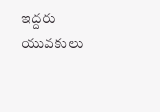ఇద్దరు యువకులు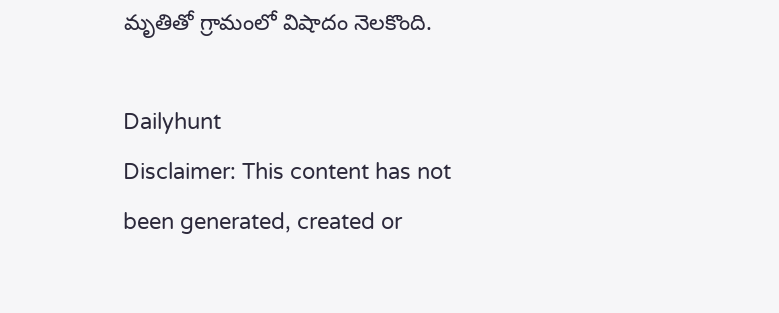మృతితో గ్రామంలో విషాదం నెలకొంది.

Dailyhunt
Disclaimer: This content has not been generated, created or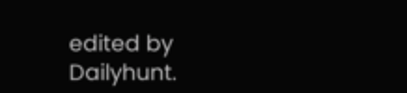edited by Dailyhunt.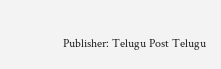Publisher: Telugu Post Telugu